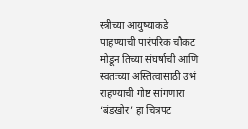स्त्रीच्या आयुष्याकडे पाहण्याची पारंपरिक चौकट मोडून तिच्या संघर्षाची आणि स्वतःच्या अस्तित्वासाठी उभं राहण्याची गोष्ट सांगणारा ‘बंडखोर’ हा चित्रपट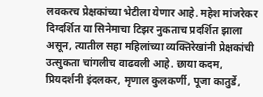लवकरच प्रेक्षकांच्या भेटीला येणार आहे. महेश मांजरेकर दिग्दर्शित या सिनेमाचा टिझर नुकताच प्रदर्शित झाला असून, त्यातील सहा महिलांच्या व्यक्तिरेखांनी प्रेक्षकांची उत्सुकता चांगलीच वाढवली आहे. छाया कदम, प्रियदर्शनी इंदलकर, मृणाल कुलकर्णी, पूजा कातुर्डे,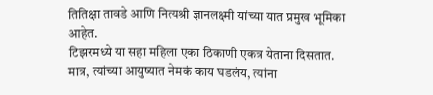तितिक्षा तावडे आणि नित्यश्री ज्ञानलक्ष्मी यांच्या यात प्रमुख भूमिका आहेत.
टिझरमध्ये या सहा महिला एका ठिकाणी एकत्र येताना दिसतात. मात्र, त्यांच्या आयुष्यात नेमकं काय घडलंय, त्यांना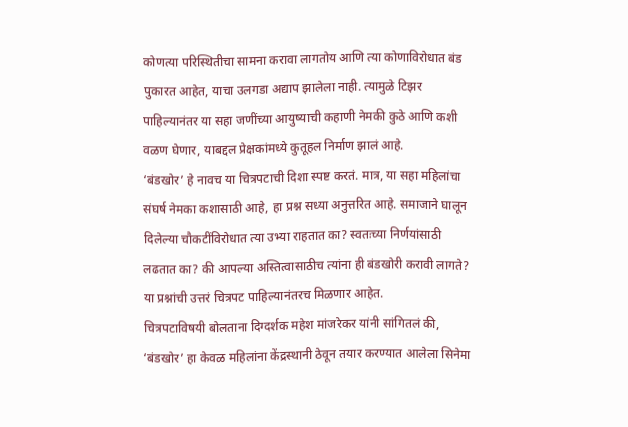कोणत्या परिस्थितीचा सामना करावा लागतोय आणि त्या कोणाविरोधात बंड पुकारत आहेत, याचा उलगडा अद्याप झालेला नाही. त्यामुळे टिझर पाहिल्यानंतर या सहा जणींच्या आयुष्याची कहाणी नेमकी कुठे आणि कशी वळण घेणार, याबद्दल प्रेक्षकांमध्ये कुतूहल निर्माण झालं आहे.
‘बंडखोर’ हे नावच या चित्रपटाची दिशा स्पष्ट करतं. मात्र, या सहा महिलांचा संघर्ष नेमका कशासाठी आहे, हा प्रश्न सध्या अनुत्तरित आहे. समाजाने घालून दिलेल्या चौकटींविरोधात त्या उभ्या राहतात का? स्वतःच्या निर्णयांसाठी लढतात का? की आपल्या अस्तित्वासाठीच त्यांना ही बंडखोरी करावी लागते? या प्रश्नांची उत्तरं चित्रपट पाहिल्यानंतरच मिळणार आहेत.
चित्रपटाविषयी बोलताना दिग्दर्शक महेश मांजरेकर यांनी सांगितलं की, ‘बंडखोर’ हा केवळ महिलांना केंद्रस्थानी ठेवून तयार करण्यात आलेला सिनेमा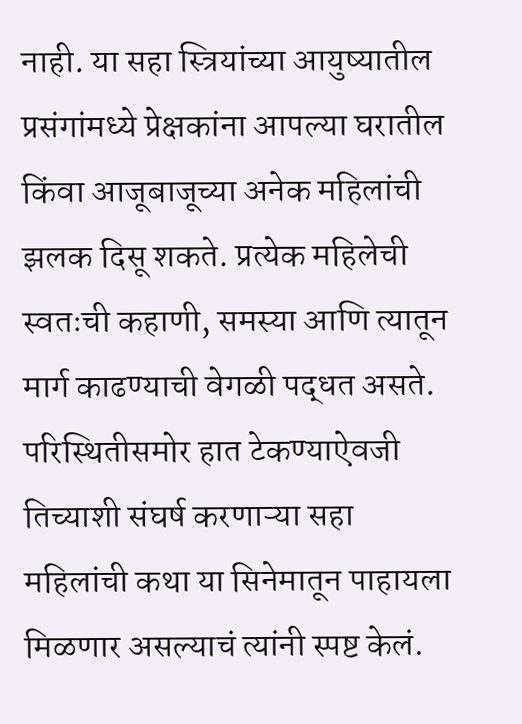नाही. या सहा स्त्रियांच्या आयुष्यातील प्रसंगांमध्ये प्रेक्षकांना आपल्या घरातील किंवा आजूबाजूच्या अनेक महिलांची झलक दिसू शकते. प्रत्येक महिलेची स्वतःची कहाणी, समस्या आणि त्यातून मार्ग काढण्याची वेगळी पद्धत असते. परिस्थितीसमोर हात टेकण्याऐवजी तिच्याशी संघर्ष करणाऱ्या सहा महिलांची कथा या सिनेमातून पाहायला मिळणार असल्याचं त्यांनी स्पष्ट केलं.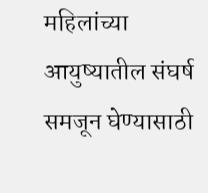महिलांच्या आयुष्यातील संघर्ष समजून घेण्यासाठी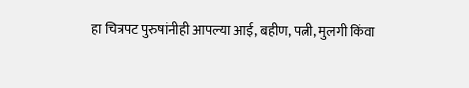हा चित्रपट पुरुषांनीही आपल्या आई, बहीण, पत्नी, मुलगी किंवा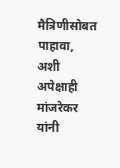मैत्रिणीसोबत पाहावा, अशी अपेक्षाही मांजरेकर यांनी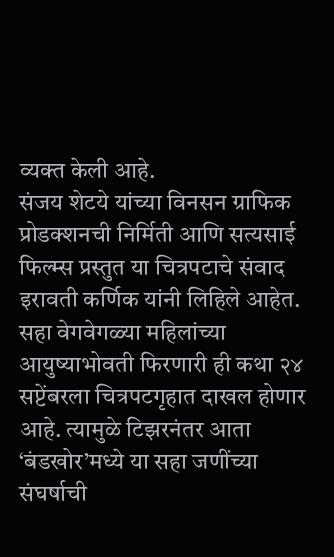व्यक्त केली आहे.
संजय शेटये यांच्या विनसन ग्राफिक प्रोडक्शनची निर्मिती आणि सत्यसाई फिल्म्स प्रस्तुत या चित्रपटाचे संवाद इरावती कर्णिक यांनी लिहिले आहेत. सहा वेगवेगळ्या महिलांच्या आयुष्याभोवती फिरणारी ही कथा २४ सप्टेंबरला चित्रपटगृहात दाखल होणार आहे. त्यामुळे टिझरनंतर आता ‘बंडखोर’मध्ये या सहा जणींच्या संघर्षाची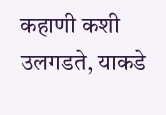कहाणी कशी उलगडते, याकडे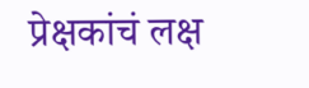प्रेक्षकांचं लक्ष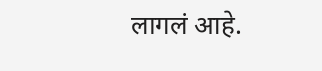लागलं आहे.